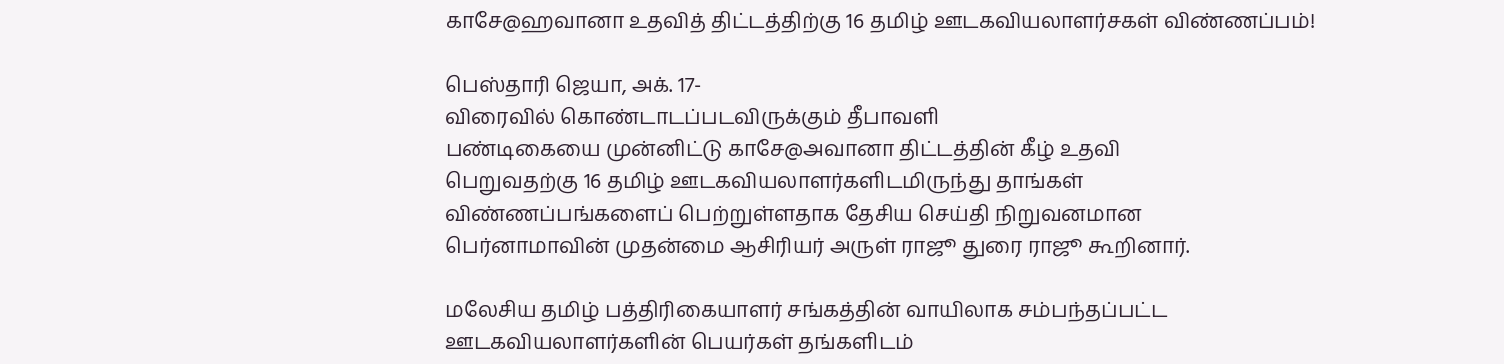காசே@ஹவானா உதவித் திட்டத்திற்கு 16 தமிழ் ஊடகவியலாளர்சகள் விண்ணப்பம்!

பெஸ்தாரி ஜெயா, அக். 17-
விரைவில் கொண்டாடப்படவிருக்கும் தீபாவளி
பண்டிகையை முன்னிட்டு காசே@அவானா திட்டத்தின் கீழ் உதவி
பெறுவதற்கு 16 தமிழ் ஊடகவியலாளர்களிடமிருந்து தாங்கள்
விண்ணப்பங்களைப் பெற்றுள்ளதாக தேசிய செய்தி நிறுவனமான
பெர்னாமாவின் முதன்மை ஆசிரியர் அருள் ராஜூ துரை ராஜூ கூறினார்.

மலேசிய தமிழ் பத்திரிகையாளர் சங்கத்தின் வாயிலாக சம்பந்தப்பட்ட
ஊடகவியலாளர்களின் பெயர்கள் தங்களிடம்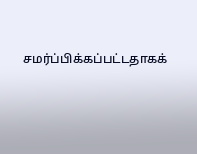சமர்ப்பிக்கப்பட்டதாகக்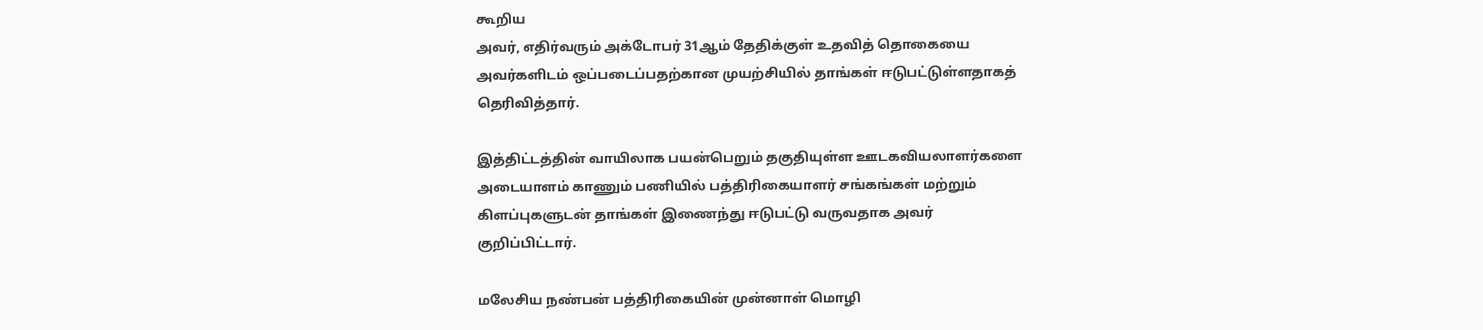கூறிய
அவர், எதிர்வரும் அக்டோபர் 31ஆம் தேதிக்குள் உதவித் தொகையை
அவர்களிடம் ஒப்படைப்பதற்கான முயற்சியில் தாங்கள் ஈடுபட்டுள்ளதாகத்
தெரிவித்தார்.

இத்திட்டத்தின் வாயிலாக பயன்பெறும் தகுதியுள்ள ஊடகவியலாளர்களை
அடையாளம் காணும் பணியில் பத்திரிகையாளர் சங்கங்கள் மற்றும்
கிளப்புகளுடன் தாங்கள் இணைந்து ஈடுபட்டு வருவதாக அவர்
குறிப்பிட்டார்.

மலேசிய நண்பன் பத்திரிகையின் முன்னாள் மொழி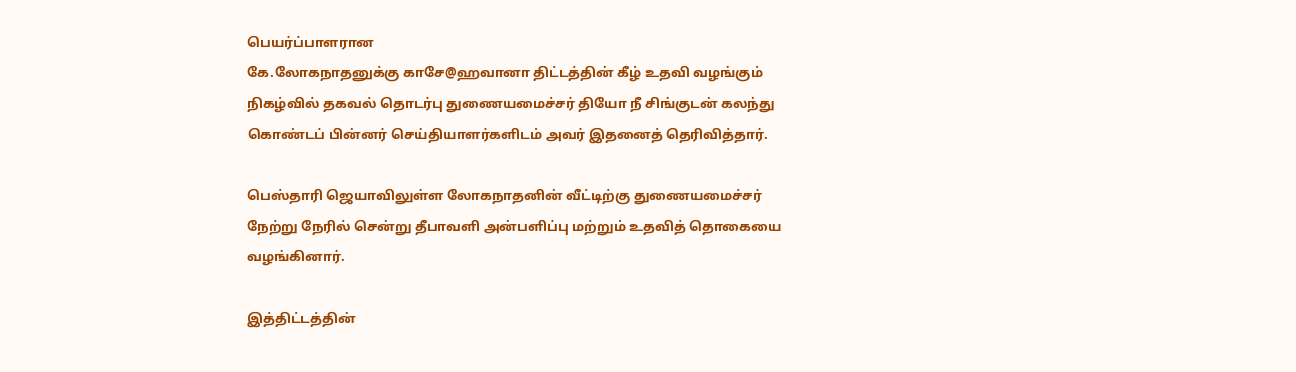பெயர்ப்பாளரான
கே.லோகநாதனுக்கு காசே@ஹவானா திட்டத்தின் கீழ் உதவி வழங்கும்
நிகழ்வில் தகவல் தொடர்பு துணையமைச்சர் தியோ நீ சிங்குடன் கலந்து
கொண்டப் பின்னர் செய்தியாளர்களிடம் அவர் இதனைத் தெரிவித்தார்.

பெஸ்தாரி ஜெயாவிலுள்ள லோகநாதனின் வீட்டிற்கு துணையமைச்சர்
நேற்று நேரில் சென்று தீபாவளி அன்பளிப்பு மற்றும் உதவித் தொகையை
வழங்கினார்.

இத்திட்டத்தின்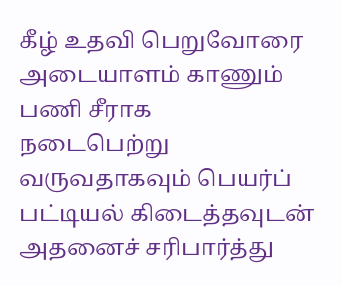கீழ் உதவி பெறுவோரை அடையாளம் காணும் பணி சீராக
நடைபெற்று வருவதாகவும் பெயர்ப் பட்டியல் கிடைத்தவுடன் அதனைச் சரிபார்த்து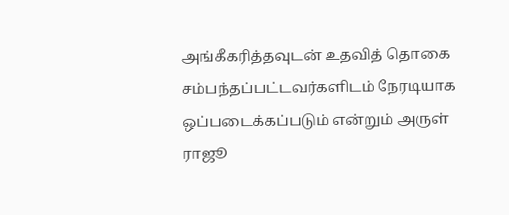அங்கீகரித்தவுடன் உதவித் தொகை சம்பந்தப்பட்டவர்களிடம் நேரடியாக ஒப்படைக்கப்படும் என்றும் அருள் ராஜூ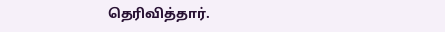தெரிவித்தார்.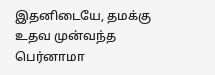இதனிடையே, தமக்கு உதவ முன்வந்த பெர்னாமா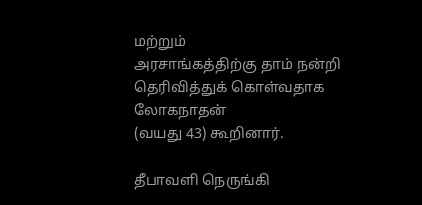மற்றும்
அரசாங்கத்திற்கு தாம் நன்றி தெரிவித்துக் கொள்வதாக லோகநாதன்
(வயது 43) கூறினார்.

தீபாவளி நெருங்கி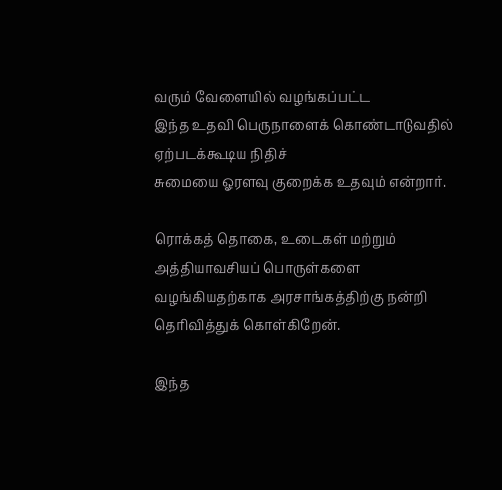வரும் வேளையில் வழங்கப்பட்ட
இந்த உதவி பெருநாளைக் கொண்டாடுவதில் ஏற்படக்கூடிய நிதிச்
சுமையை ஓரளவு குறைக்க உதவும் என்றார்.

ரொக்கத் தொகை, உடைகள் மற்றும் அத்தியாவசியப் பொருள்களை
வழங்கியதற்காக அரசாங்கத்திற்கு நன்றி தெரிவித்துக் கொள்கிறேன்.

இந்த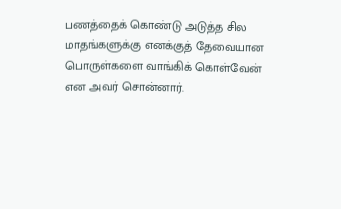பணத்தைக் கொண்டு அடுத்த சில மாதங்களுக்கு எனக்குத் தேவையான
பொருள்களை வாங்கிக் கொள்வேன் என அவர் சொன்னார்.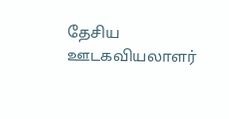தேசிய ஊடகவியலாளர்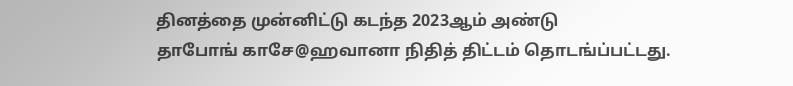தினத்தை முன்னிட்டு கடந்த 2023ஆம் அண்டு
தாபோங் காசே@ஹவானா நிதித் திட்டம் தொடங்ப்பட்டது.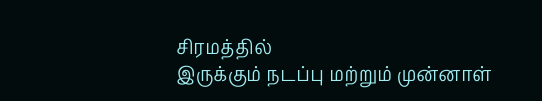சிரமத்தில்
இருக்கும் நடப்பு மற்றும் முன்னாள்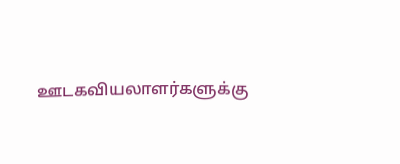ஊடகவியலாளர்களுக்கு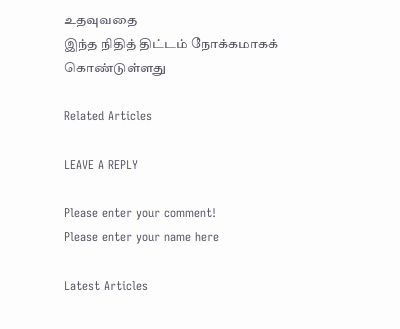உதவுவதை
இந்த நிதித் திட்டம் நோக்கமாகக் கொண்டுள்ளது

Related Articles

LEAVE A REPLY

Please enter your comment!
Please enter your name here

Latest Articles